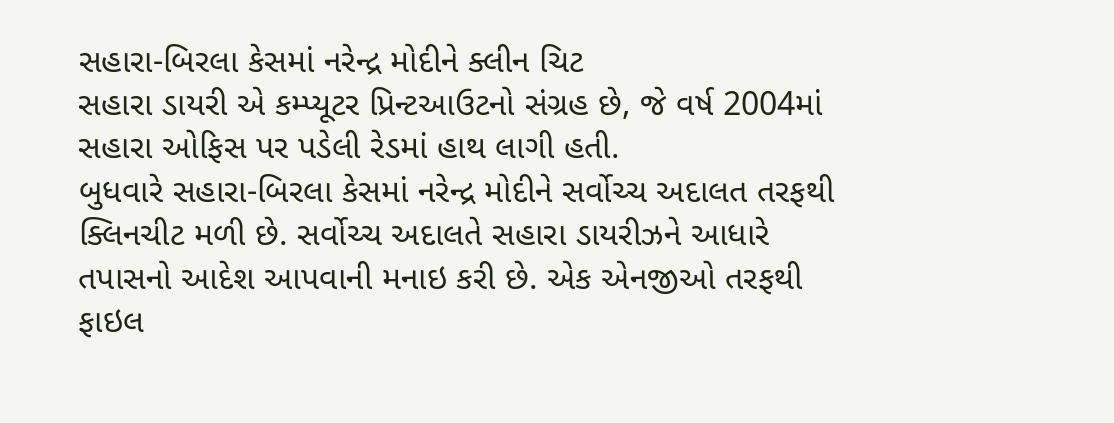સહારા-બિરલા કેસમાં નરેન્દ્ર મોદીને ક્લીન ચિટ
સહારા ડાયરી એ કમ્પ્યૂટર પ્રિન્ટઆઉટનો સંગ્રહ છે, જે વર્ષ 2004માં સહારા ઓફિસ પર પડેલી રેડમાં હાથ લાગી હતી.
બુધવારે સહારા-બિરલા કેસમાં નરેન્દ્ર મોદીને સર્વોચ્ચ અદાલત તરફથી ક્લિનચીટ મળી છે. સર્વોચ્ચ અદાલતે સહારા ડાયરીઝને આધારે તપાસનો આદેશ આપવાની મનાઇ કરી છે. એક એનજીઓ તરફથી ફાઇલ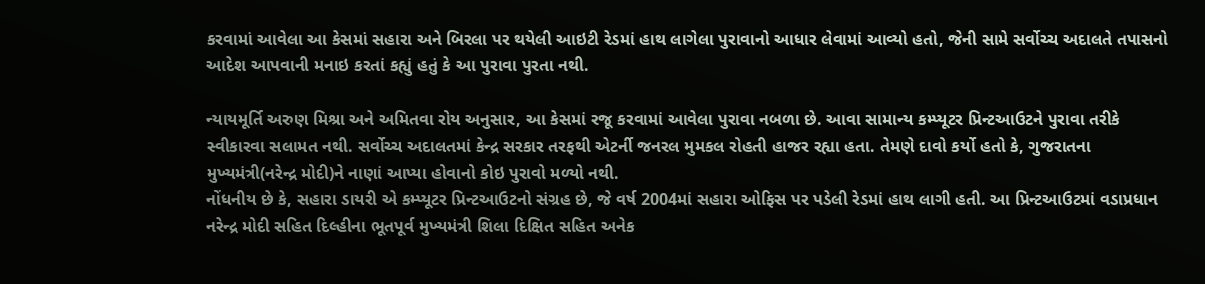કરવામાં આવેલા આ કેસમાં સહારા અને બિરલા પર થયેલી આઇટી રેડમાં હાથ લાગેલા પુરાવાનો આધાર લેવામાં આવ્યો હતો, જેની સામે સર્વોચ્ચ અદાલતે તપાસનો આદેશ આપવાની મનાઇ કરતાં કહ્યું હતું કે આ પુરાવા પુરતા નથી.

ન્યાયમૂર્તિ અરુણ મિશ્રા અને અમિતવા રોય અનુસાર, આ કેસમાં રજૂ કરવામાં આવેલા પુરાવા નબળા છે. આવા સામાન્ય કમ્પ્યૂટર પ્રિન્ટઆઉટને પુરાવા તરીકે સ્વીકારવા સલામત નથી. સર્વોચ્ચ અદાલતમાં કેન્દ્ર સરકાર તરફથી એટર્ની જનરલ મુમકલ રોહતી હાજર રહ્યા હતા. તેમણે દાવો કર્યો હતો કે, ગુજરાતના મુખ્યમંત્રી(નરેન્દ્ર મોદી)ને નાણાં આપ્યા હોવાનો કોઇ પુરાવો મળ્યો નથી.
નોંધનીય છે કે, સહારા ડાયરી એ કમ્પ્યૂટર પ્રિન્ટઆઉટનો સંગ્રહ છે, જે વર્ષ 2004માં સહારા ઓફિસ પર પડેલી રેડમાં હાથ લાગી હતી. આ પ્રિન્ટઆઉટમાં વડાપ્રધાન નરેન્દ્ર મોદી સહિત દિલ્હીના ભૂતપૂર્વ મુખ્યમંત્રી શિલા દિક્ષિત સહિત અનેક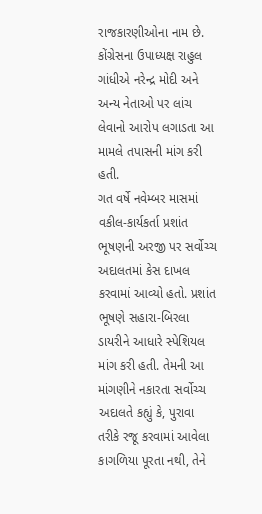રાજકારણીઓના નામ છે. કોંગ્રેસના ઉપાધ્યક્ષ રાહુલ ગાંધીએ નરેન્દ્ર મોદી અને અન્ય નેતાઓ પર લાંચ લેવાનો આરોપ લગાડતા આ મામલે તપાસની માંગ કરી હતી.
ગત વર્ષે નવેમ્બર માસમાં વકીલ-કાર્યકર્તા પ્રશાંત ભૂષણની અરજી પર સર્વોચ્ચ અદાલતમાં કેસ દાખલ કરવામાં આવ્યો હતો. પ્રશાંત ભૂષણે સહારા-બિરલા ડાયરીને આધારે સ્પેશિયલ માંગ કરી હતી. તેમની આ માંગણીને નકારતા સર્વોચ્ચ અદાલતે કહ્યું કે, પુરાવા તરીકે રજૂ કરવામાં આવેલા કાગળિયા પૂરતા નથી, તેને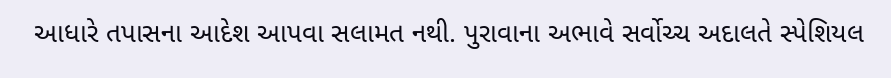આધારે તપાસના આદેશ આપવા સલામત નથી. પુરાવાના અભાવે સર્વોચ્ચ અદાલતે સ્પેશિયલ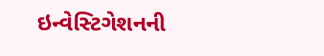ઇન્વેસ્ટિગેશનની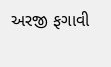અરજી ફગાવી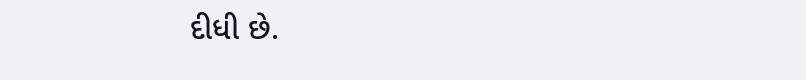દીધી છે.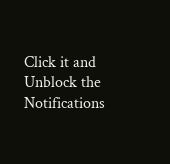Click it and Unblock the Notifications